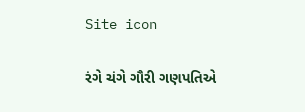Site icon

રંગે ચંગે ગૌરી ગણપતિએ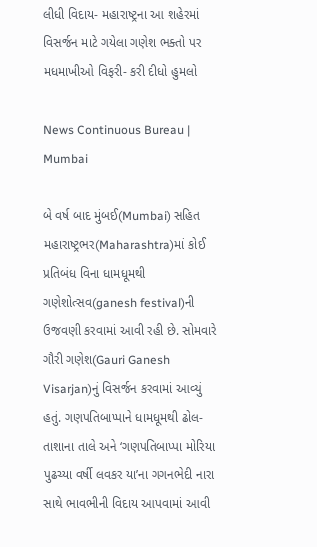લીધી વિદાય- મહારાષ્ટ્રના આ શહેરમાં વિસર્જન માટે ગયેલા ગણેશ ભક્તો પર મધમાખીઓ વિફરી- કરી દીધો હુમલો

News Continuous Bureau | Mumbai

બે વર્ષ બાદ મુંબઈ(Mumbai) સહિત મહારાષ્ટ્રભર(Maharashtra)માં કોઈ પ્રતિબંધ વિના ધામધૂમથી ગણેશોત્સવ(ganesh festival)ની ઉજવણી કરવામાં આવી રહી છે. સોમવારે ગૌરી ગણેશ(Gauri Ganesh Visarjan)નું વિસર્જન કરવામાં આવ્યું હતું. ગણપતિબાપ્પાને ધામધૂમથી ઢોલ-તાશાના તાલે અને ‘ગણપતિબાપ્પા મોરિયા પુઢચ્યા વર્ષી લવકર યા’ના ગગનભેદી નારા સાથે ભાવભીની વિદાય આપવામાં આવી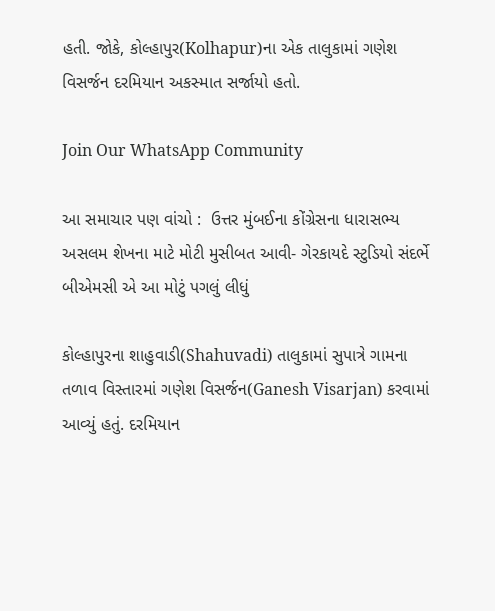હતી. જોકે, કોલ્હાપુર(Kolhapur)ના એક તાલુકામાં ગણેશ વિસર્જન દરમિયાન અકસ્માત સર્જાયો હતો.

Join Our WhatsApp Community

આ સમાચાર પણ વાંચો :  ઉત્તર મુંબઈના કોંગ્રેસના ધારાસભ્ય અસલમ શેખના માટે મોટી મુસીબત આવી- ગેરકાયદે સ્ટુડિયો સંદર્ભે બીએમસી એ આ મોટું પગલું લીધું

કોલ્હાપુરના શાહુવાડી(Shahuvadi) તાલુકામાં સુપાત્રે ગામના તળાવ વિસ્તારમાં ગણેશ વિસર્જન(Ganesh Visarjan) કરવામાં આવ્યું હતું. દરમિયાન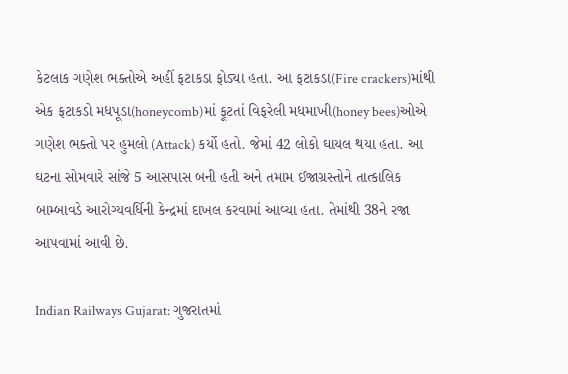કેટલાક ગણેશ ભક્તોએ અહીં ફટાકડા ફોડ્યા હતા. આ ફટાકડા(Fire crackers)માંથી એક ફટાકડો મધપૂડા(honeycomb)માં ફૂટતાં વિફરેલી મધમાખી(honey bees)ઓએ ગણેશ ભક્તો પર હુમલો (Attack) કર્યો હતો. જેમાં 42 લોકો ઘાયલ થયા હતા. આ ઘટના સોમવારે સાંજે 5 આસપાસ બની હતી અને તમામ ઈજાગ્રસ્તોને તાત્કાલિક બામ્બાવડે આરોગ્યવર્ધિની કેન્દ્રમાં દાખલ કરવામાં આવ્યા હતા. તેમાંથી 38ને રજા આપવામાં આવી છે.

Indian Railways Gujarat: ગુજરાતમાં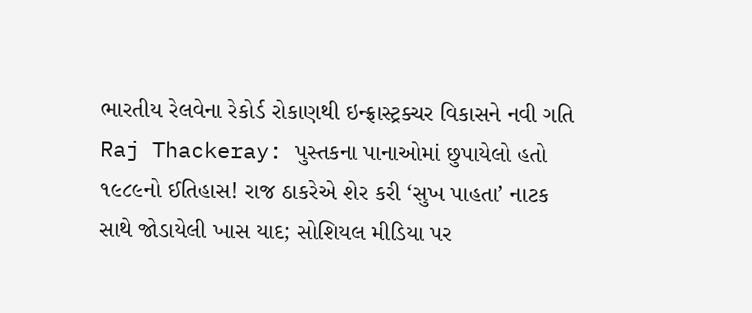ભારતીય રેલવેના રેકોર્ડ રોકાણથી ઇન્ફ્રાસ્ટ્રક્ચર વિકાસને નવી ગતિ
Raj Thackeray: પુસ્તકના પાનાઓમાં છુપાયેલો હતો ૧૯૮૯નો ઈતિહાસ! રાજ ઠાકરેએ શેર કરી ‘સુખ પાહતા’ નાટક સાથે જોડાયેલી ખાસ યાદ; સોશિયલ મીડિયા પર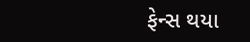ફેન્સ થયા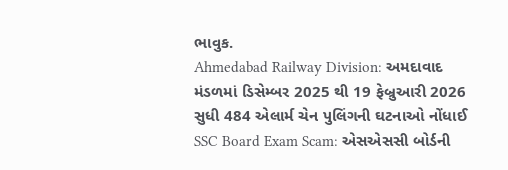ભાવુક.
Ahmedabad Railway Division: અમદાવાદ મંડળમાં ડિસેમ્બર 2025 થી 19 ફેબ્રુઆરી 2026 સુધી 484 એલાર્મ ચેન પુલિંગની ઘટનાઓ નોંધાઈ
SSC Board Exam Scam: એસએસસી બોર્ડની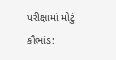પરીક્ષામાં મોટું કૌભાંડ: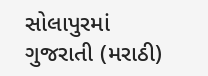સોલાપુરમાં ગુજરાતી (મરાઠી)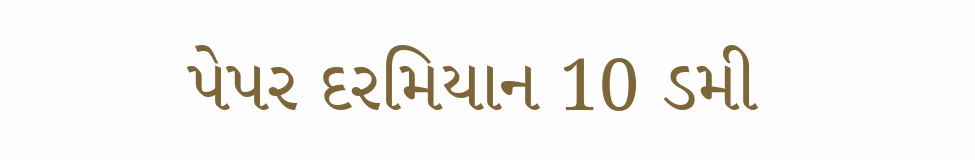પેપર દરમિયાન 10 ડમી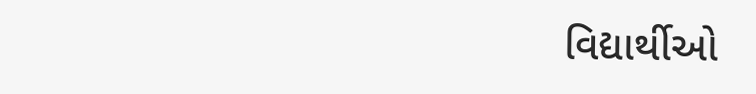વિદ્યાર્થીઓ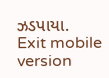ઝડપાયા.
Exit mobile version